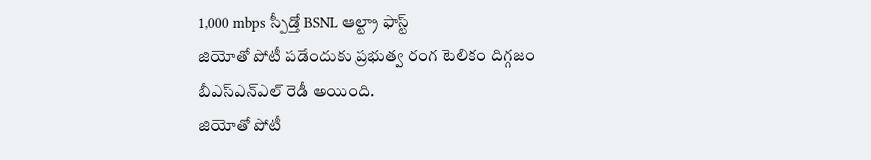1,000 mbps స్పీడ్తో BSNL ఆల్ట్రా ఫాస్ట్
జియోతో పోటీ పడేందుకు ప్రభుత్వ రంగ టెలికం దిగ్గజం బీఎస్ఎన్ఎల్ రెడీ అయింది.
జియోతో పోటీ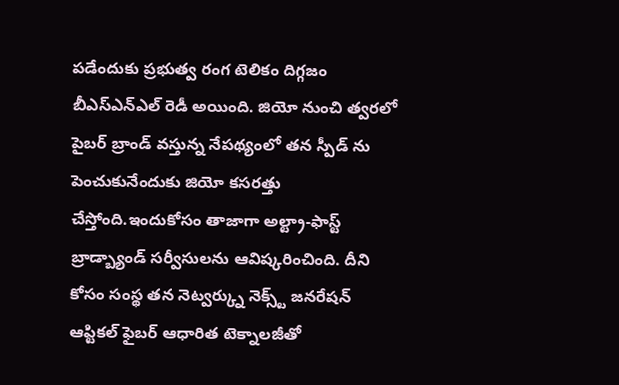పడేందుకు ప్రభుత్వ రంగ టెలికం దిగ్గజం బీఎస్ఎన్ఎల్ రెడీ అయింది. జియో నుంచి త్వరలో పైబర్ బ్రాండ్ వస్తున్న నేపథ్యంలో తన స్పీడ్ ను పెంచుకునేందుకు జియో కసరత్తు చేస్తోంది.ఇందుకోసం తాజాగా అల్ట్రా-ఫాస్ట్ బ్రాడ్బ్యాండ్ సర్వీసులను ఆవిష్కరించింది. దీని కోసం సంస్థ తన నెట్వర్క్ను నెక్స్ట్ జనరేషన్ ఆప్టికల్ ఫైబర్ ఆధారిత టెక్నాలజీతో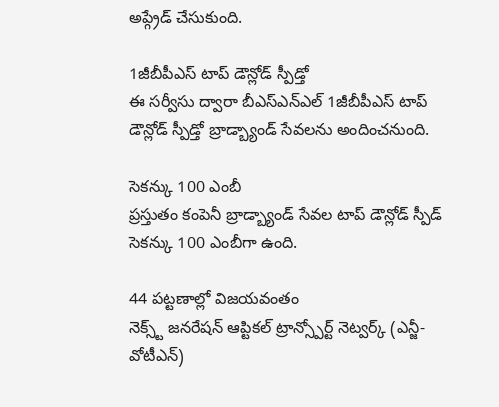అప్గ్రేడ్ చేసుకుంది.

1జీబీపీఎస్ టాప్ డౌన్లోడ్ స్పీడ్తో
ఈ సర్వీసు ద్వారా బీఎస్ఎన్ఎల్ 1జీబీపీఎస్ టాప్ డౌన్లోడ్ స్పీడ్తో బ్రాడ్బ్యాండ్ సేవలను అందించనుంది.

సెకన్కు 100 ఎంబీ
ప్రస్తుతం కంపెనీ బ్రాడ్బ్యాండ్ సేవల టాప్ డౌన్లోడ్ స్పీడ్ సెకన్కు 100 ఎంబీగా ఉంది.

44 పట్టణాల్లో విజయవంతం
నెక్స్ట్ జనరేషన్ ఆప్టికల్ ట్రాన్స్పోర్ట్ నెట్వర్క్ (ఎన్జీ-వోటీఎన్)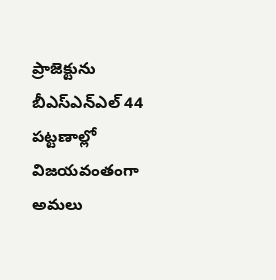ప్రాజెక్టును బీఎస్ఎన్ఎల్ 44 పట్టణాల్లో విజయవంతంగా అమలు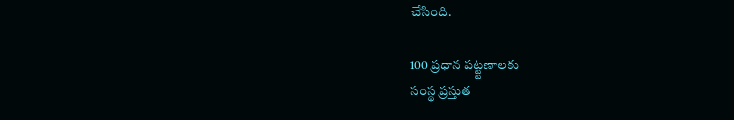చేసింది.

100 ప్రధాన పట్ట్టణాలకు
సంస్థ ప్రస్తుత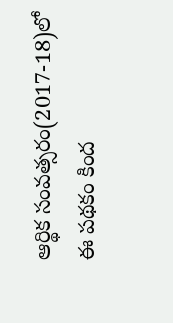ఆర్థిక సంవత్సరం(2017-18)లో ఈ పథకం కింద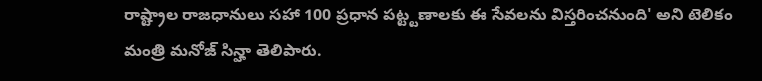రాష్ట్రాల రాజధానులు సహా 100 ప్రధాన పట్ట్టణాలకు ఈ సేవలను విస్తరించనుంది' అని టెలికం మంత్రి మనోజ్ సిన్హా తెలిపారు.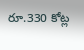రూ.330 కోట్ల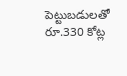పెట్టుబడులతో
రూ.330 కోట్ల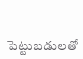పెట్టుబడులతో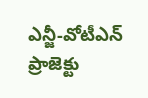ఎన్జీ-వోటీఎన్ ప్రాజెక్టు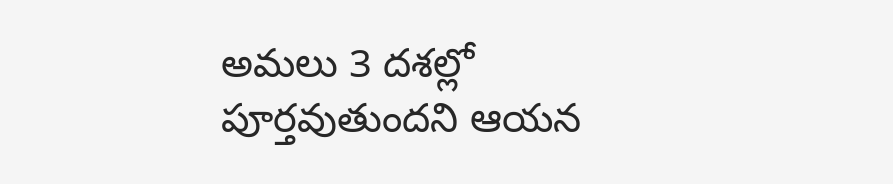అమలు 3 దశల్లో పూర్తవుతుందని ఆయన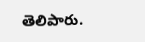తెలిపారు.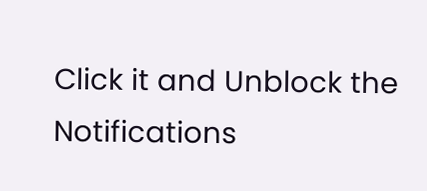Click it and Unblock the Notifications